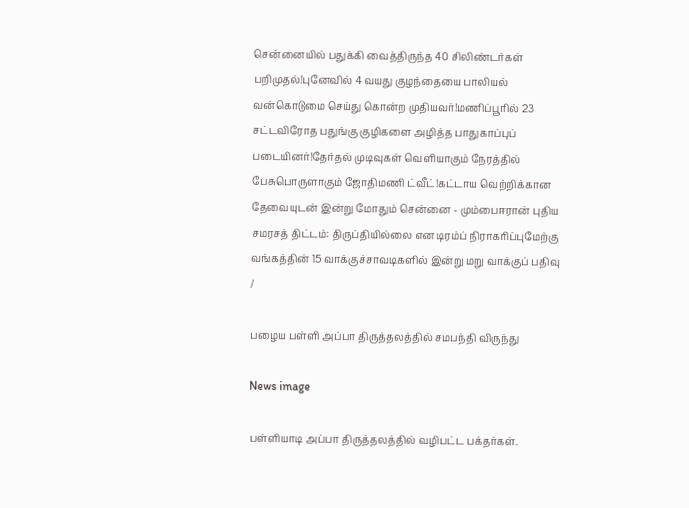சென்னையில் பதுக்கி வைத்திருந்த 40 சிலிண்டர்கள் பறிமுதல்!புனேவில் 4 வயது குழந்தையை பாலியல் வன்கொடுமை செய்து கொன்ற முதியவர்!மணிப்பூரில் 23 சட்டவிரோத பதுங்கு குழிகளை அழித்த பாதுகாப்புப் படையினர்!தேர்தல் முடிவுகள் வெளியாகும் நேரத்தில் பேசுபொருளாகும் ஜோதிமணி ட்வீட்!கட்டாய வெற்றிக்கான தேவையுடன் இன்று மோதும் சென்னை - மும்பைஈரான் புதிய சமரசத் திட்டம்: திருப்தியில்லை என டிரம்ப் நிராகரிப்புமேற்கு வங்கத்தின் 15 வாக்குச்சாவடிகளில் இன்று மறு வாக்குப் பதிவு
/

பழைய பள்ளி அப்பா திருத்தலத்தில் சமபந்தி விருந்து

News image

பள்ளியாடி அப்பா திருத்தலத்தில் வழிபட்ட பக்தர்கள்.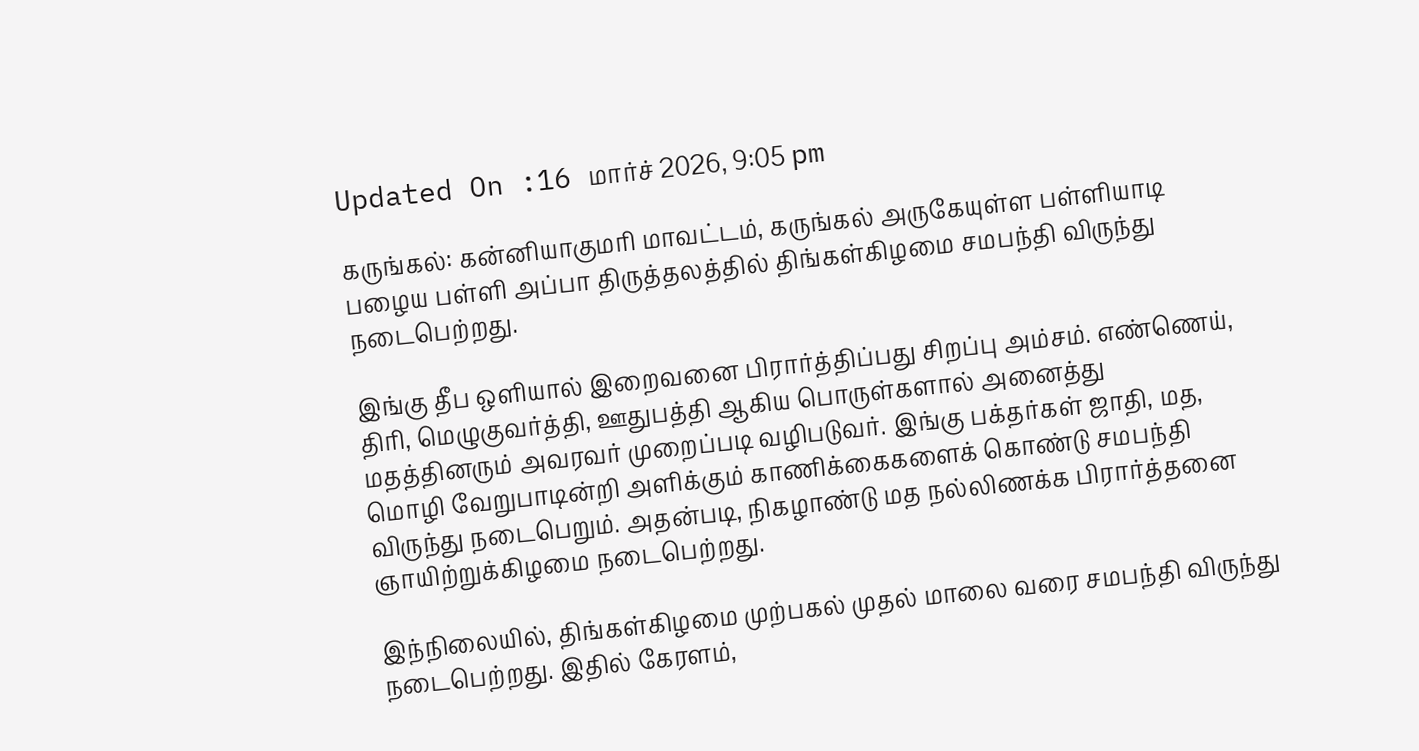Updated On :16 மார்ச் 2026, 9:05 pm

கருங்கல்: கன்னியாகுமரி மாவட்டம், கருங்கல் அருகேயுள்ள பள்ளியாடி பழைய பள்ளி அப்பா திருத்தலத்தில் திங்கள்கிழமை சமபந்தி விருந்து நடைபெற்றது.

இங்கு தீப ஒளியால் இறைவனை பிரார்த்திப்பது சிறப்பு அம்சம். எண்ணெய், திரி, மெழுகுவர்த்தி, ஊதுபத்தி ஆகிய பொருள்களால் அனைத்து மதத்தினரும் அவரவர் முறைப்படி வழிபடுவர். இங்கு பக்தர்கள் ஜாதி, மத, மொழி வேறுபாடின்றி அளிக்கும் காணிக்கைகளைக் கொண்டு சமபந்தி விருந்து நடைபெறும். அதன்படி, நிகழாண்டு மத நல்லிணக்க பிரார்த்தனை ஞாயிற்றுக்கிழமை நடைபெற்றது.

இந்நிலையில், திங்கள்கிழமை முற்பகல் முதல் மாலை வரை சமபந்தி விருந்து நடைபெற்றது. இதில் கேரளம்,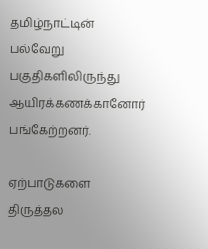தமிழ்நாட்டின் பல்வேறு பகுதிகளிலிருந்து ஆயிரக்கணக்கானோர் பங்கேற்றனர்.

ஏற்பாடுகளை திருத்தல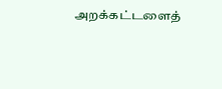அறக்கட்டளைத்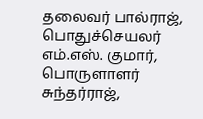தலைவர் பால்ராஜ், பொதுச்செயலர் எம்.எஸ். குமார், பொருளாளர் சுந்தர்ராஜ்,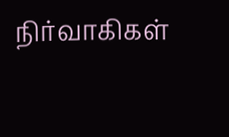நிர்வாகிகள்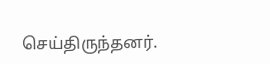செய்திருந்தனர்.